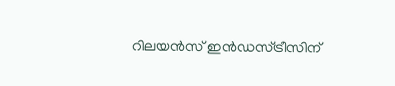റിലയൻസ് ഇൻഡസ്ട്രീസിന്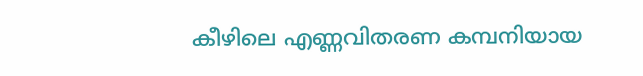കീഴിലെ എണ്ണവിതരണ കമ്പനിയായ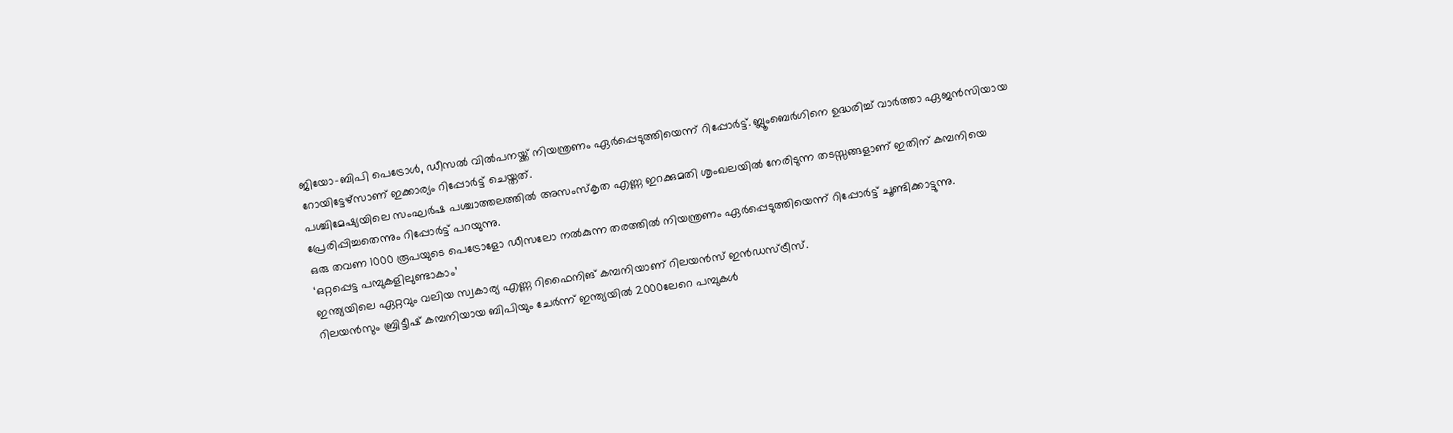ജിയോ-ബിപി പെട്രോൾ, ഡീസൽ വിൽപനയ്ക്ക് നിയന്ത്രണം ഏർപ്പെടുത്തിയെന്ന് റിപ്പോർട്ട്. ബ്ലൂംബെർഗിനെ ഉദ്ധരിച്ച് വാർത്താ ഏജൻസിയായ റോയിട്ടേഴ്സാണ് ഇക്കാര്യം റിപ്പോർട്ട് ചെയ്തത്.
പശ്ചിമേഷ്യയിലെ സംഘർഷ പശ്ചാത്തലത്തിൽ അസംസ്കൃത എണ്ണ ഇറക്കുമതി ശൃംഖലയിൽ നേരിടുന്ന തടസ്സങ്ങളാണ് ഇതിന് കമ്പനിയെ പ്രേരിപ്പിച്ചതെന്നും റിപ്പോർട്ട് പറയുന്നു.
ഒരു തവണ 1000 രൂപയുടെ പെട്രോളോ ഡീസലോ നൽകുന്ന തരത്തിൽ നിയന്ത്രണം ഏർപ്പെടുത്തിയെന്ന് റിപ്പോർട്ട് ചൂണ്ടിക്കാട്ടുന്നു.
‘ഒറ്റപ്പെട്ട പമ്പുകളിലുണ്ടാകാം’
ഇന്ത്യയിലെ ഏറ്റവും വലിയ സ്വകാര്യ എണ്ണ റിഫൈനിങ് കമ്പനിയാണ് റിലയൻസ് ഇൻഡസ്ട്രീസ്.
റിലയൻസും ബ്രിട്ടീഷ് കമ്പനിയായ ബിപിയും ചേർന്ന് ഇന്ത്യയിൽ 2000ലേറെ പമ്പുകൾ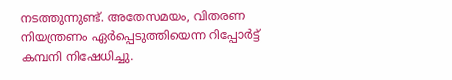നടത്തുന്നുണ്ട്. അതേസമയം, വിതരണ നിയന്ത്രണം ഏർപ്പെടുത്തിയെന്ന റിപ്പോർട്ട് കമ്പനി നിഷേധിച്ചു.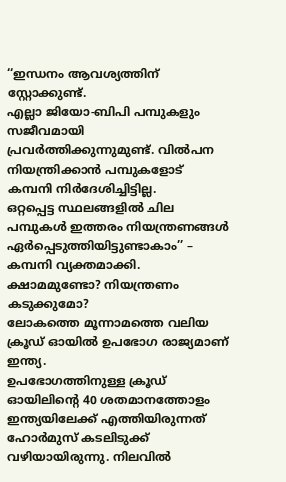‘‘ഇന്ധനം ആവശ്യത്തിന് സ്റ്റോക്കുണ്ട്.
എല്ലാ ജിയോ-ബിപി പമ്പുകളും സജീവമായി പ്രവർത്തിക്കുന്നുമുണ്ട്. വിൽപന നിയന്ത്രിക്കാൻ പമ്പുകളോട് കമ്പനി നിർദേശിച്ചിട്ടില്ല.
ഒറ്റപ്പെട്ട സ്ഥലങ്ങളിൽ ചില പമ്പുകൾ ഇത്തരം നിയന്ത്രണങ്ങൾ ഏർപ്പെടുത്തിയിട്ടുണ്ടാകാം’’ – കമ്പനി വ്യക്തമാക്കി.
ക്ഷാമമുണ്ടോ? നിയന്ത്രണം കടുക്കുമോ?
ലോകത്തെ മൂന്നാമത്തെ വലിയ ക്രൂഡ് ഓയിൽ ഉപഭോഗ രാജ്യമാണ് ഇന്ത്യ.
ഉപഭോഗത്തിനുള്ള ക്രൂഡ് ഓയിലിന്റെ 40 ശതമാനത്തോളം ഇന്ത്യയിലേക്ക് എത്തിയിരുന്നത് ഹോർമുസ് കടലിടുക്ക് വഴിയായിരുന്നു. നിലവിൽ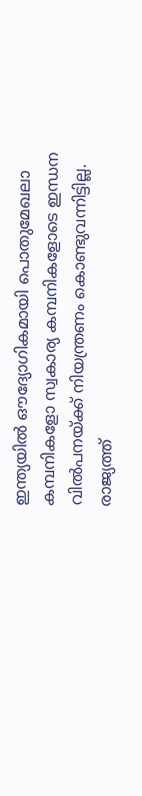ഇന്ത്യയിൽ ഔദ്യോഗികമായി പൊതുമേഖലാ കമ്പനികളോ സ്വകാര്യ കമ്പനികളോടെ ഇന്ധന വിൽപനയ്ക്ക് നിയന്ത്രണം കൊണ്ടുവന്നിട്ടില്ല.
രാജ്യത്ത്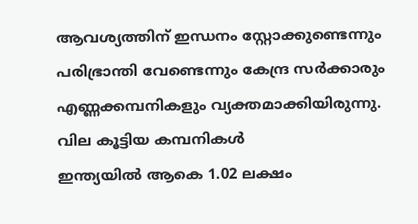ആവശ്യത്തിന് ഇന്ധനം സ്റ്റോക്കുണ്ടെന്നും പരിഭ്രാന്തി വേണ്ടെന്നും കേന്ദ്ര സർക്കാരും എണ്ണക്കമ്പനികളും വ്യക്തമാക്കിയിരുന്നു.
വില കൂട്ടിയ കമ്പനികൾ
ഇന്ത്യയിൽ ആകെ 1.02 ലക്ഷം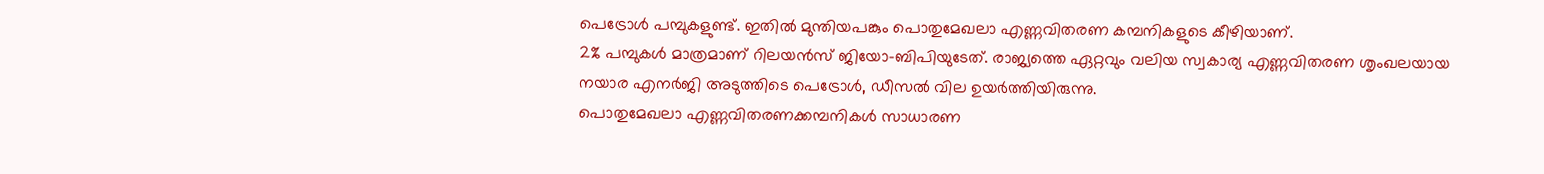പെട്രോൾ പമ്പുകളുണ്ട്. ഇതിൽ മുന്തിയപങ്കും പൊതുമേഖലാ എണ്ണവിതരണ കമ്പനികളുടെ കീഴിയാണ്.
2% പമ്പുകൾ മാത്രമാണ് റിലയൻസ് ജിയോ-ബിപിയുടേത്. രാജ്യത്തെ ഏറ്റവും വലിയ സ്വകാര്യ എണ്ണവിതരണ ശൃംഖലയായ നയാര എനർജി അടുത്തിടെ പെട്രോൾ, ഡീസൽ വില ഉയർത്തിയിരുന്നു.
പൊതുമേഖലാ എണ്ണവിതരണക്കമ്പനികൾ സാധാരണ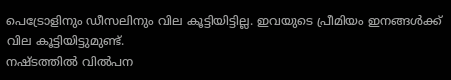പെട്രോളിനും ഡീസലിനും വില കൂട്ടിയിട്ടില്ല. ഇവയുടെ പ്രീമിയം ഇനങ്ങൾക്ക് വില കൂട്ടിയിട്ടുമുണ്ട്.
നഷ്ടത്തിൽ വിൽപന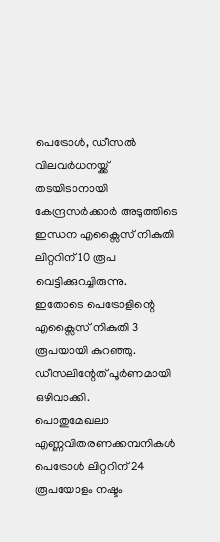പെട്രോൾ, ഡീസൽ വിലവർധനയ്ക്ക് തടയിടാനായി കേന്ദ്രസർക്കാർ അടുത്തിടെ ഇന്ധന എക്സൈസ് നികുതി ലിറ്ററിന് 10 രൂപ വെട്ടിക്കുറച്ചിരുന്നു.
ഇതോടെ പെട്രോളിന്റെ എക്സൈസ് നികുതി 3 രൂപയായി കുറഞ്ഞു. ഡീസലിന്റേത് പൂർണമായി ഒഴിവാക്കി.
പൊതുമേഖലാ എണ്ണവിതരണക്കമ്പനികൾ പെട്രോൾ ലിറ്ററിന് 24 രൂപയോളം നഷ്ടം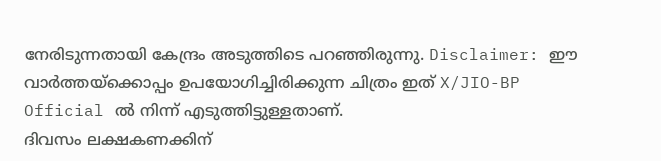നേരിടുന്നതായി കേന്ദ്രം അടുത്തിടെ പറഞ്ഞിരുന്നു. Disclaimer: ഈ വാർത്തയ്ക്കൊപ്പം ഉപയോഗിച്ചിരിക്കുന്ന ചിത്രം ഇത് X/JIO-BP Official ൽ നിന്ന് എടുത്തിട്ടുള്ളതാണ്.
ദിവസം ലക്ഷകണക്കിന്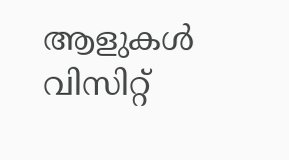ആളുകൾ വിസിറ്റ്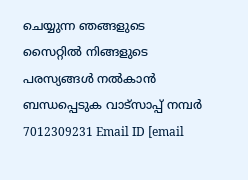ചെയ്യുന്ന ഞങ്ങളുടെ സൈറ്റിൽ നിങ്ങളുടെ പരസ്യങ്ങൾ നൽകാൻ ബന്ധപ്പെടുക വാട്സാപ്പ് നമ്പർ 7012309231 Email ID [email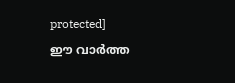protected]
ഈ വാർത്ത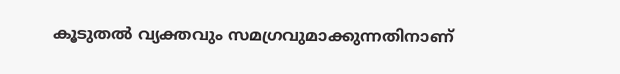കൂടുതൽ വ്യക്തവും സമഗ്രവുമാക്കുന്നതിനാണ്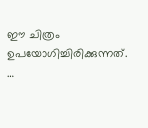ഈ ചിത്രം ഉപയോഗിച്ചിരിക്കുന്നത്. …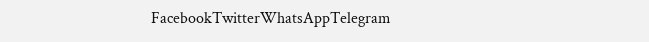FacebookTwitterWhatsAppTelegram